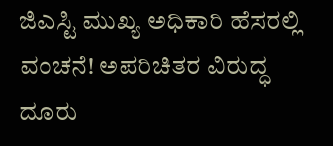ಜಿಎಸ್ಟಿ ಮುಖ್ಯ ಅಧಿಕಾರಿ ಹೆಸರಲ್ಲಿ ವಂಚನೆ! ಅಪರಿಚಿತರ ವಿರುದ್ಧ ದೂರು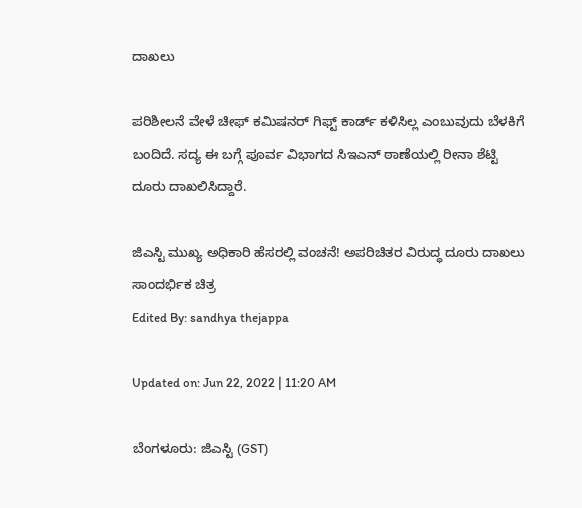ದಾಖಲು

ಪರಿಶೀಲನೆ ವೇಳೆ ಚೀಫ್ ಕಮಿಷನರ್ ಗಿಫ್ಟ್ ಕಾರ್ಡ್ ಕಳಿಸಿಲ್ಲ ಎಂಬುವುದು ಬೆಳಕಿಗೆ ಬಂದಿದೆ. ಸದ್ಯ ಈ ಬಗ್ಗೆ ಪೂರ್ವ ವಿಭಾಗದ ಸಿಇಎನ್ ಠಾಣೆಯಲ್ಲಿ ರೀನಾ ಶೆಟ್ಟಿ ದೂರು ದಾಖಲಿಸಿದ್ದಾರೆ.

ಜಿಎಸ್ಟಿ ಮುಖ್ಯ ಅಧಿಕಾರಿ ಹೆಸರಲ್ಲಿ ವಂಚನೆ! ಅಪರಿಚಿತರ ವಿರುದ್ಧ ದೂರು ದಾಖಲು
ಸಾಂದರ್ಭಿಕ ಚಿತ್ರ
Edited By: sandhya thejappa

Updated on: Jun 22, 2022 | 11:20 AM

ಬೆಂಗಳೂರು: ಜಿಎಸ್ಟಿ (GST)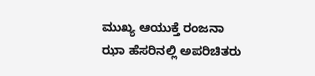ಮುಖ್ಯ ಆಯುಕ್ತೆ ರಂಜನಾ ಝಾ ಹೆಸರಿನಲ್ಲಿ ಅಪರಿಚಿತರು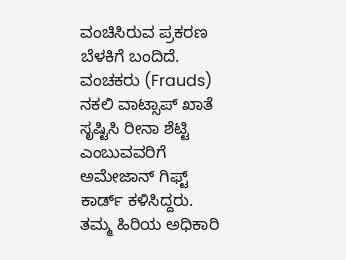ವಂಚಿಸಿರುವ ಪ್ರಕರಣ ಬೆಳಕಿಗೆ ಬಂದಿದೆ. ವಂಚಕರು (Frauds) ನಕಲಿ ವಾಟ್ಸಾಪ್ ಖಾತೆ ಸೃಷ್ಟಿಸಿ ರೀನಾ ಶೆಟ್ಟಿ ಎಂಬುವವರಿಗೆ ಅಮೇಜಾನ್ ಗಿಫ್ಟ್ ಕಾರ್ಡ್ ಕಳಿಸಿದ್ದರು. ತಮ್ಮ ಹಿರಿಯ ಅಧಿಕಾರಿ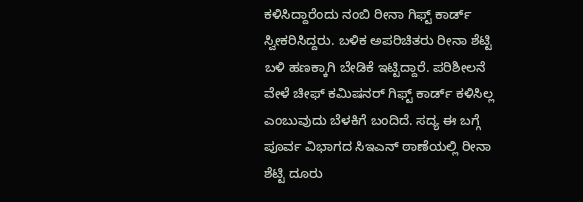ಕಳಿಸಿದ್ದಾರೆಂದು ನಂಬಿ ರೀನಾ ಗಿಫ್ಟ್ ಕಾರ್ಡ್ ಸ್ವೀಕರಿಸಿದ್ದರು. ಬಳಿಕ ಅಪರಿಚಿತರು ರೀನಾ ಶೆಟ್ಟಿ ಬಳಿ ಹಣಕ್ಕಾಗಿ ಬೇಡಿಕೆ ಇಟ್ಟಿದ್ದಾರೆ. ಪರಿಶೀಲನೆ ವೇಳೆ ಚೀಫ್ ಕಮಿಷನರ್ ಗಿಫ್ಟ್ ಕಾರ್ಡ್ ಕಳಿಸಿಲ್ಲ ಎಂಬುವುದು ಬೆಳಕಿಗೆ ಬಂದಿದೆ. ಸದ್ಯ ಈ ಬಗ್ಗೆ ಪೂರ್ವ ವಿಭಾಗದ ಸಿಇಎನ್ ಠಾಣೆಯಲ್ಲಿ ರೀನಾ ಶೆಟ್ಟಿ ದೂರು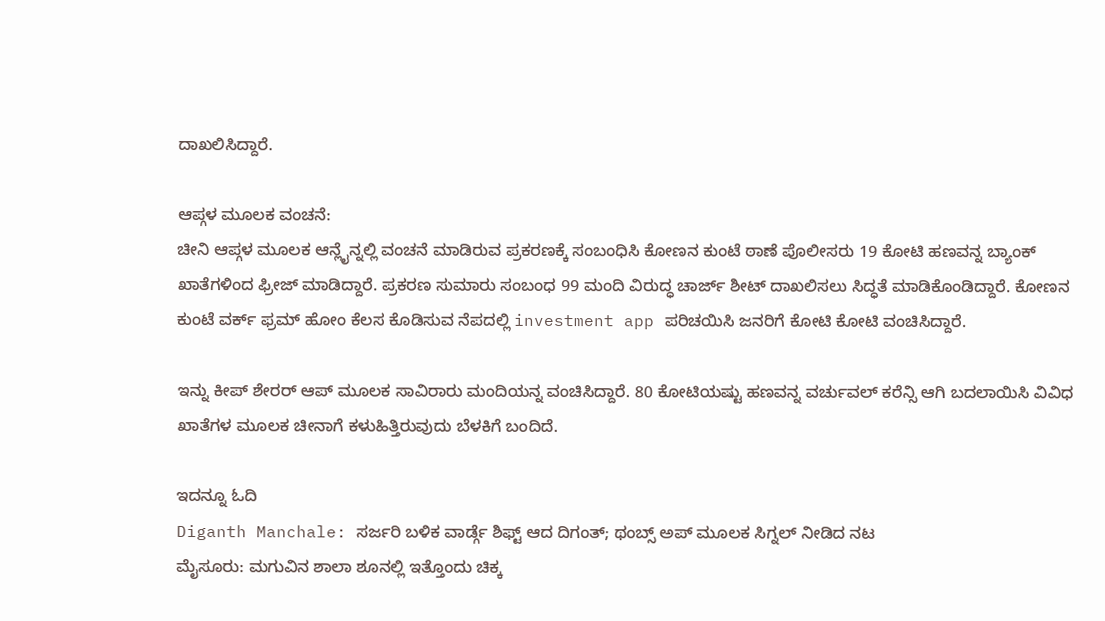ದಾಖಲಿಸಿದ್ದಾರೆ.

ಆಪ್ಗಳ ಮೂಲಕ ವಂಚನೆ:
ಚೀನಿ ಆಪ್ಗಳ ಮೂಲಕ ಆನ್ಲೈನ್ನಲ್ಲಿ ವಂಚನೆ ಮಾಡಿರುವ ಪ್ರಕರಣಕ್ಕೆ ಸಂಬಂಧಿಸಿ ಕೋಣನ ಕುಂಟೆ ಠಾಣೆ ಪೊಲೀಸರು 19 ಕೋಟಿ ಹಣವನ್ನ ಬ್ಯಾಂಕ್ ಖಾತೆಗಳಿಂದ ಫ್ರೀಜ್ ಮಾಡಿದ್ದಾರೆ. ಪ್ರಕರಣ ಸುಮಾರು ಸಂಬಂಧ 99 ಮಂದಿ ವಿರುದ್ಧ ಚಾರ್ಜ್ ಶೀಟ್ ದಾಖಲಿಸಲು ಸಿದ್ಧತೆ ಮಾಡಿಕೊಂಡಿದ್ದಾರೆ. ಕೋಣನ ಕುಂಟೆ ವರ್ಕ್ ಫ್ರಮ್ ಹೋಂ ಕೆಲಸ ಕೊಡಿಸುವ ನೆಪದಲ್ಲಿ investment app ಪರಿಚಯಿಸಿ ಜನರಿಗೆ ಕೋಟಿ ಕೋಟಿ ವಂಚಿಸಿದ್ದಾರೆ.

ಇನ್ನು ಕೀಪ್ ಶೇರರ್ ಆಪ್ ಮೂಲಕ ಸಾವಿರಾರು ಮಂದಿಯನ್ನ ವಂಚಿಸಿದ್ದಾರೆ. 80 ಕೋಟಿಯಷ್ಟು ಹಣವನ್ನ ವರ್ಚುವಲ್ ಕರೆನ್ಸಿ ಆಗಿ ಬದಲಾಯಿಸಿ ವಿವಿಧ ಖಾತೆಗಳ ಮೂಲಕ ಚೀನಾಗೆ ಕಳುಹಿತ್ತಿರುವುದು ಬೆಳಕಿಗೆ ಬಂದಿದೆ.

ಇದನ್ನೂ ಓದಿ
Diganth Manchale: ಸರ್ಜರಿ ಬಳಿಕ ವಾರ್ಡ್ಗೆ ಶಿಫ್ಟ್ ಆದ ದಿಗಂತ್; ಥಂಬ್ಸ್ ಅಪ್ ಮೂಲಕ ಸಿಗ್ನಲ್ ನೀಡಿದ ನಟ
ಮೈಸೂರು: ಮಗುವಿನ ಶಾಲಾ ಶೂನಲ್ಲಿ ಇತ್ತೊಂದು ಚಿಕ್ಕ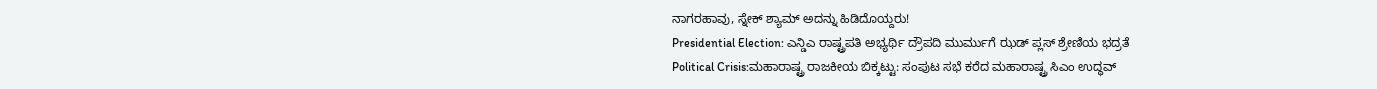ನಾಗರಹಾವು, ಸ್ನೇಕ್ ಶ್ಯಾಮ್ ಅದನ್ನು ಹಿಡಿದೊಯ್ದರು!
Presidential Election: ಎನ್ಡಿಎ ರಾಷ್ಟ್ರಪತಿ ಅಭ್ಯರ್ಥಿ ದ್ರೌಪದಿ ಮುರ್ಮುಗೆ ಝಡ್ ಪ್ಲಸ್ ಶ್ರೇಣಿಯ ಭದ್ರತೆ
Political Crisis:ಮಹಾರಾಷ್ಟ್ರ ರಾಜಕೀಯ ಬಿಕ್ಕಟ್ಟು: ಸಂಪುಟ ಸಭೆ ಕರೆದ ಮಹಾರಾಷ್ಟ್ರ ಸಿಎಂ ಉದ್ಧವ್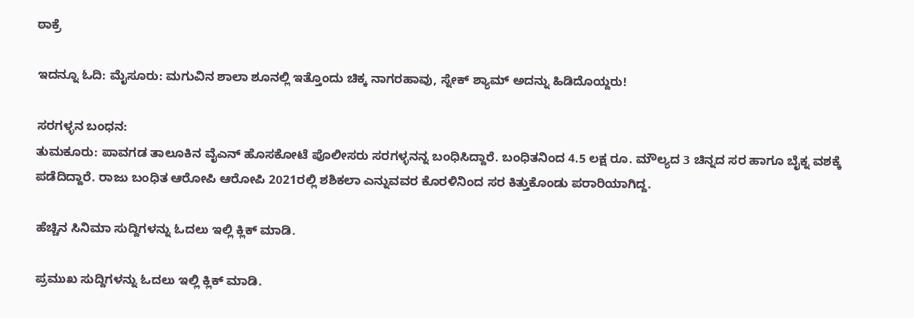ಠಾಕ್ರೆ

ಇದನ್ನೂ ಓದಿ: ಮೈಸೂರು: ಮಗುವಿನ ಶಾಲಾ ಶೂನಲ್ಲಿ ಇತ್ತೊಂದು ಚಿಕ್ಕ ನಾಗರಹಾವು, ಸ್ನೇಕ್ ಶ್ಯಾಮ್ ಅದನ್ನು ಹಿಡಿದೊಯ್ದರು!

ಸರಗಳ್ಳನ ಬಂಧನ:
ತುಮಕೂರು: ಪಾವಗಡ ತಾಲೂಕಿನ ವೈಎನ್ ಹೊಸಕೋಟೆ ಪೊಲೀಸರು ಸರಗಳ್ಳನನ್ನ ಬಂಧಿಸಿದ್ದಾರೆ. ಬಂಧಿತನಿಂದ 4.5 ಲಕ್ಷ ರೂ. ಮೌಲ್ಯದ 3 ಚಿನ್ನದ ಸರ ಹಾಗೂ ಬೈಕ್ನ ವಶಕ್ಕೆ ಪಡೆದಿದ್ದಾರೆ. ರಾಜು ಬಂಧಿತ ಆರೋಪಿ ಆರೋಪಿ 2021ರಲ್ಲಿ ಶಶಿಕಲಾ ಎನ್ನುವವರ ಕೊರಳಿನಿಂದ ಸರ ಕಿತ್ತುಕೊಂಡು ಪರಾರಿಯಾಗಿದ್ದ.

ಹೆಚ್ಚಿನ ಸಿನಿಮಾ ಸುದ್ದಿಗಳನ್ನು ಓದಲು ಇಲ್ಲಿ ಕ್ಲಿಕ್ ಮಾಡಿ.

ಪ್ರಮುಖ ಸುದ್ದಿಗಳನ್ನು ಓದಲು ಇಲ್ಲಿ ಕ್ಲಿಕ್ ಮಾಡಿ.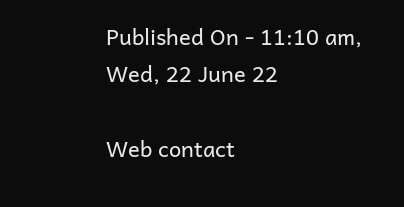Published On - 11:10 am, Wed, 22 June 22

Web contact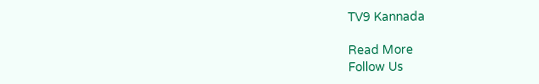TV9 Kannada

Read More
Follow Us